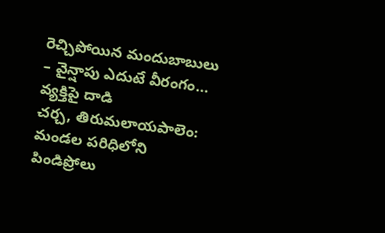రెచ్చిపోయిన మందుబాబులు
– వైన్షాపు ఎదుటే వీరంగం… వ్యక్తిపై దాడి
చర్చ, తిరుమలాయపాలెం:
మండల పరిధిలోని పిండిప్రోలు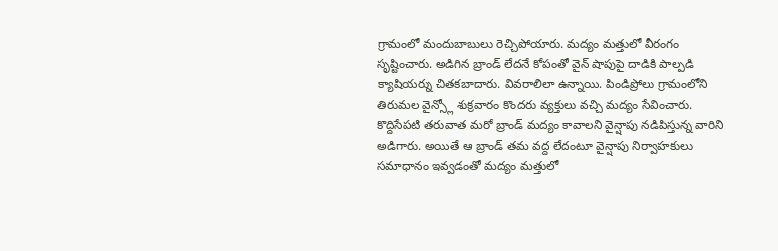గ్రామంలో మందుబాబులు రెచ్చిపోయారు. మద్యం మత్తులో వీరంగం సృష్టించారు. అడిగిన బ్రాండ్ లేదనే కోపంతో వైన్ షాపుపై దాడికి పాల్పడి క్యాషియర్ను చితకబాదారు. వివరాలిలా ఉన్నాయి. పిండిప్రోలు గ్రామంలోని తిరుమల వైన్స్లో శుక్రవారం కొందరు వ్యక్తులు వచ్చి మద్యం సేవించారు. కొద్దిసేపటి తరువాత మరో బ్రాండ్ మద్యం కావాలని వైన్షాపు నడిపిస్తున్న వారిని అడిగారు. అయితే ఆ బ్రాండ్ తమ వద్ద లేదంటూ వైన్షాపు నిర్వాహకులు సమాధానం ఇవ్వడంతో మద్యం మత్తులో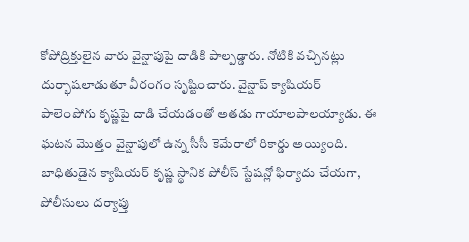కోపోద్రిక్తులైన వారు వైన్షాపుపై దాడికి పాల్పడ్డారు. నోటికి వచ్చినట్లు దుర్భాషలాడుతూ వీరంగం సృష్టించారు. వైన్షాప్ క్యాషియర్ పాలెంపోగు కృష్ణపై దాడి చేయడంతో అతడు గాయాలపాలయ్యాడు. ఈ ఘటన మొత్తం వైన్షాపులో ఉన్న సీసీ కెమేరాలో రికార్డు అయ్యింది. బాధితుడైన క్యాషియర్ కృష్ణ స్థానిక పోలీస్ స్టేషన్లో ఫిర్యాదు చేయగా, పోలీసులు దర్యాప్తు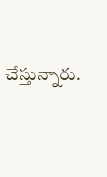చేస్తున్నారు.